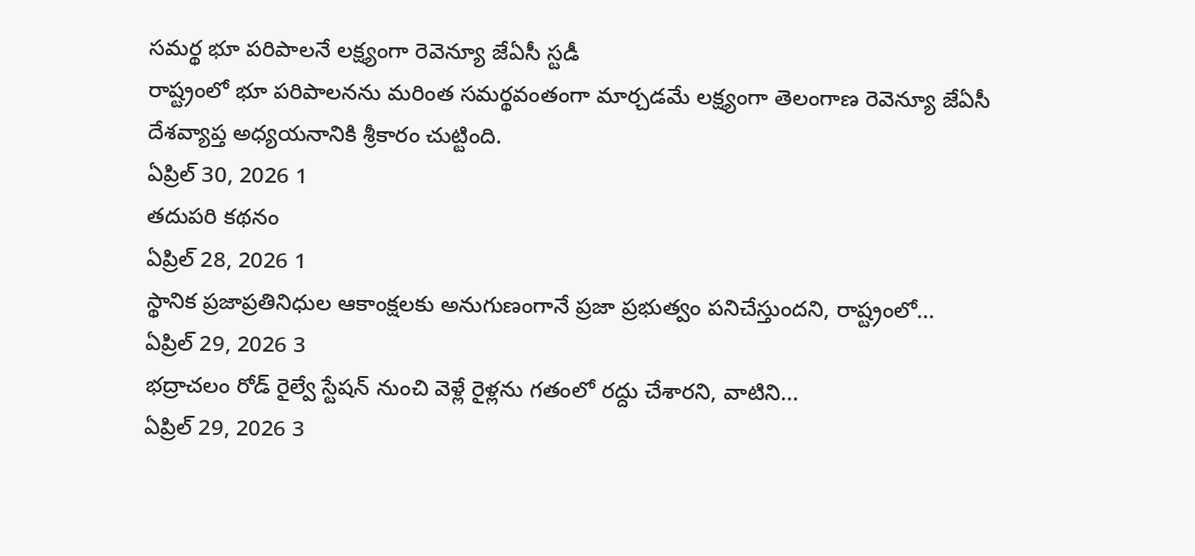సమర్థ భూ పరిపాలనే లక్ష్యంగా రెవెన్యూ జేఏసీ స్టడీ
రాష్ట్రంలో భూ పరిపాలనను మరింత సమర్థవంతంగా మార్చడమే లక్ష్యంగా తెలంగాణ రెవెన్యూ జేఏసీ దేశవ్యాప్త అధ్యయనానికి శ్రీకారం చుట్టింది.
ఏప్రిల్ 30, 2026 1
తదుపరి కథనం
ఏప్రిల్ 28, 2026 1
స్థానిక ప్రజాప్రతినిధుల ఆకాంక్షలకు అనుగుణంగానే ప్రజా ప్రభుత్వం పనిచేస్తుందని, రాష్ట్రంలో...
ఏప్రిల్ 29, 2026 3
భద్రాచలం రోడ్ రైల్వే స్టేషన్ నుంచి వెళ్లే రైళ్లను గతంలో రద్దు చేశారని, వాటిని...
ఏప్రిల్ 29, 2026 3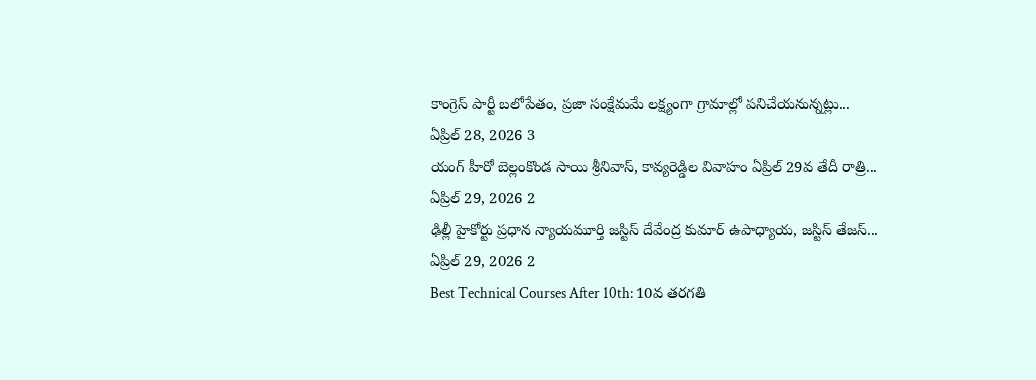కాంగ్రెస్ పార్టీ బలోపేతం, ప్రజా సంక్షేమమే లక్ష్యంగా గ్రామాల్లో పనిచేయనున్నట్లు...
ఏప్రిల్ 28, 2026 3
యంగ్ హీరో బెల్లంకొండ సాయి శ్రీనివాస్, కావ్యరెడ్డిల వివాహం ఏప్రిల్ 29వ తేదీ రాత్రి...
ఏప్రిల్ 29, 2026 2
ఢిల్లీ హైకోర్టు ప్రధాన న్యాయమూర్తి జస్టిస్ దేవేంద్ర కుమార్ ఉపాధ్యాయ, జస్టిస్ తేజస్...
ఏప్రిల్ 29, 2026 2
Best Technical Courses After 10th: 10వ తరగతి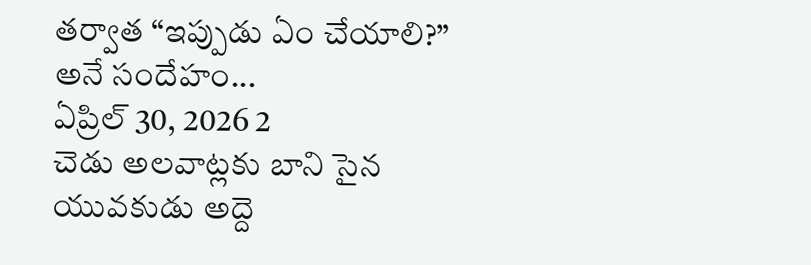తర్వాత “ఇప్పుడు ఏం చేయాలి?” అనే సందేహం...
ఏప్రిల్ 30, 2026 2
చెడు అలవాట్లకు బాని సైన యువకుడు అద్దె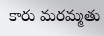కారు మరమ్మతు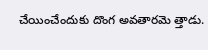చేయించేందుకు దొంగ అవతారమె త్తాడు.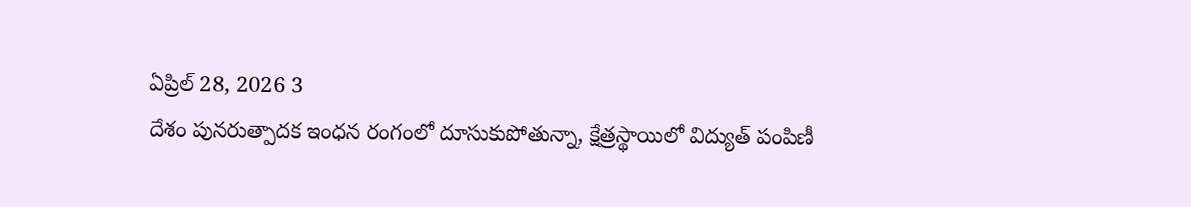ఏప్రిల్ 28, 2026 3
దేశం పునరుత్పాదక ఇంధన రంగంలో దూసుకుపోతున్నా, క్షేత్రస్థాయిలో విద్యుత్ పంపిణీ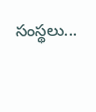సంస్థలు...